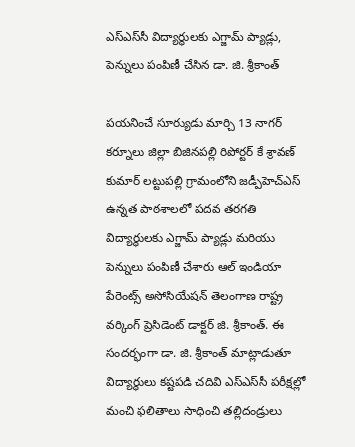ఎస్‌ఎస్‌సీ విద్యార్థులకు ఎగ్జామ్ ప్యాడ్లు, పెన్నులు పంపిణీ చేసిన డా. జి. శ్రీకాంత్

పయనించే సూర్యుడు మార్చి 13 నాగర్ కర్నూలు జిల్లా బిజినపల్లి రిపోర్టర్ కే శ్రావణ్ కుమార్ లట్టుపల్లి గ్రామంలోని జడ్పీహెచ్ఎస్ ఉన్నత పాఠశాలలో పదవ తరగతి విద్యార్థులకు ఎగ్జామ్ ప్యాడ్లు మరియు పెన్నులు పంపిణీ చేశారు ఆల్ ఇండియా పేరెంట్స్ అసోసియేషన్ తెలంగాణ రాష్ట్ర వర్కింగ్ ప్రెసిడెంట్ డాక్టర్ జి. శ్రీకాంత్. ఈ సందర్భంగా డా. జి. శ్రీకాంత్ మాట్లాడుతూ విద్యార్థులు కష్టపడి చదివి ఎస్‌ఎస్‌సీ పరీక్షల్లో మంచి ఫలితాలు సాధించి తల్లిదండ్రులు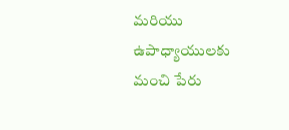మరియు ఉపాధ్యాయులకు మంచి పేరు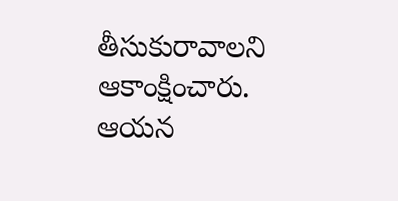తీసుకురావాలని ఆకాంక్షించారు. ఆయన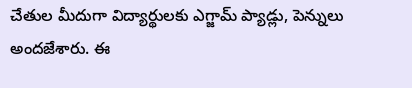చేతుల మీదుగా విద్యార్థులకు ఎగ్జామ్ ప్యాడ్లు, పెన్నులు అందజేశారు. ఈ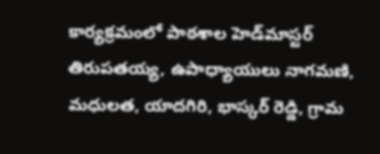కార్యక్రమంలో పాఠశాల హెడ్‌మాస్టర్ తిరుపతయ్య, ఉపాధ్యాయులు నాగమణి, మధులత, యాదగిరి, భాస్కర్ రెడ్డి, గ్రామ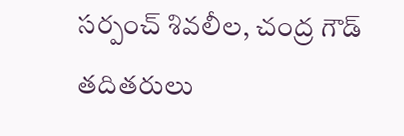సర్పంచ్ శివలీల, చంద్ర గౌడ్ తదితరులు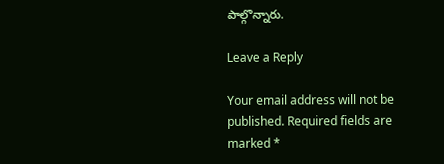పాల్గొన్నారు.

Leave a Reply

Your email address will not be published. Required fields are marked *